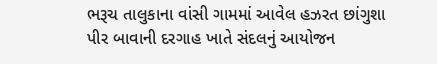ભરૂચ તાલુકાના વાંસી ગામમાં આવેલ હઝરત છાંગુશા પીર બાવાની દરગાહ ખાતે સંદલનું આયોજન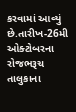કરવામાં આવ્યું છે.તારીખ-26મી ઓક્ટોબરના રોજભરૂચ તાલુકાના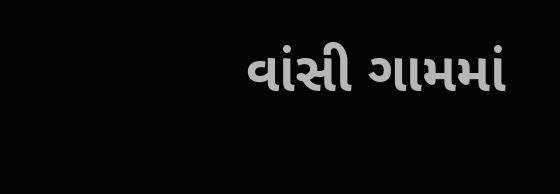વાંસી ગામમાં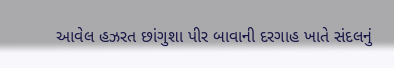આવેલ હઝરત છાંગુશા પીર બાવાની દરગાહ ખાતે સંદલનું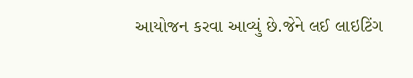આયોજન કરવા આવ્યું છે.જેને લઈ લાઇટિંગ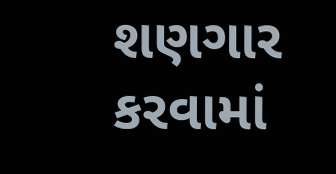શણગાર કરવામાં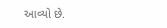આવ્યો છે.